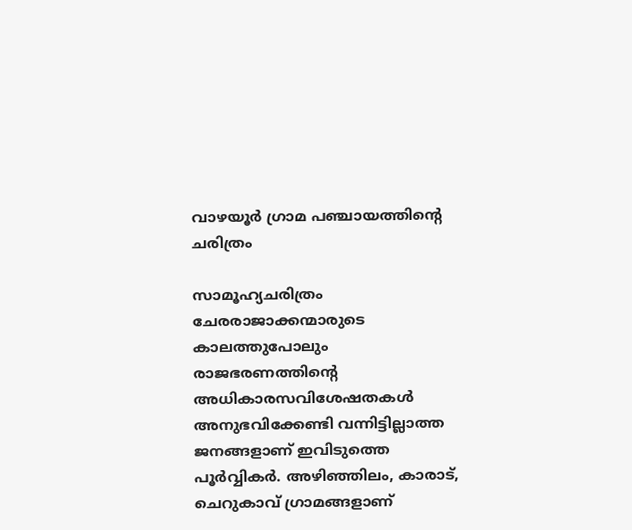വാഴയൂർ ഗ്രാമ പഞ്ചായത്തിന്റെ ചരിത്രം

സാമൂഹ്യചരിത്രം ചേരരാജാക്കന്മാരുടെ കാലത്തുപോലും രാജഭരണത്തിന്റെ അധികാരസവിശേഷതകള്‍ അനുഭവിക്കേണ്ടി വന്നിട്ടില്ലാത്ത ജനങ്ങളാണ് ഇവിടുത്തെ പൂര്‍വ്വികര്‍. അഴിഞ്ഞിലം, കാരാട്, ചെറുകാവ് ഗ്രാമങ്ങളാണ്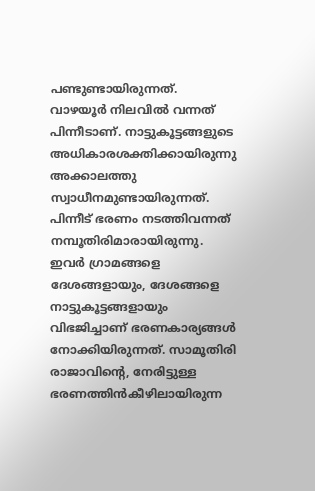പണ്ടുണ്ടായിരുന്നത്. വാഴയൂര്‍ നിലവില്‍ വന്നത് പിന്നീടാണ്. നാട്ടുകൂട്ടങ്ങളുടെ അധികാരശക്തിക്കായിരുന്നു അക്കാലത്തു സ്വാധീനമുണ്ടായിരുന്നത്. പിന്നീട് ഭരണം നടത്തിവന്നത് നമ്പൂതിരിമാരായിരുന്നു. ഇവര്‍ ഗ്രാമങ്ങളെ ദേശങ്ങളായും, ദേശങ്ങളെ നാട്ടുകൂട്ടങ്ങളായും വിഭജിച്ചാണ് ഭരണകാര്യങ്ങള്‍ നോക്കിയിരുന്നത്. സാമൂതിരി രാജാവിന്റെ, നേരിട്ടുള്ള ഭരണത്തിന്‍കീഴിലായിരുന്ന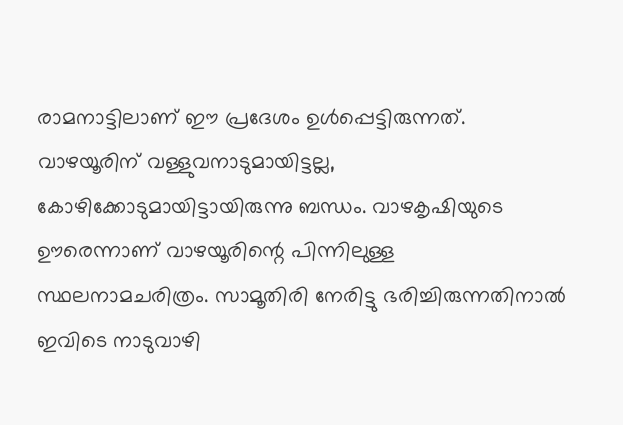രാമനാട്ടിലാണ് ഈ പ്രദേശം ഉള്‍പ്പെട്ടിരുന്നത്. വാഴയൂരിന് വള്ളുവനാടുമായിട്ടല്ല, കോഴിക്കോടുമായിട്ടായിരുന്നു ബന്ധം. വാഴകൃഷിയുടെ ഊരെന്നാണ് വാഴയൂരിന്റെ പിന്നിലുള്ള സ്ഥലനാമചരിത്രം. സാമൂതിരി നേരിട്ടു ഭരിച്ചിരുന്നതിനാല്‍ ഇവിടെ നാടുവാഴി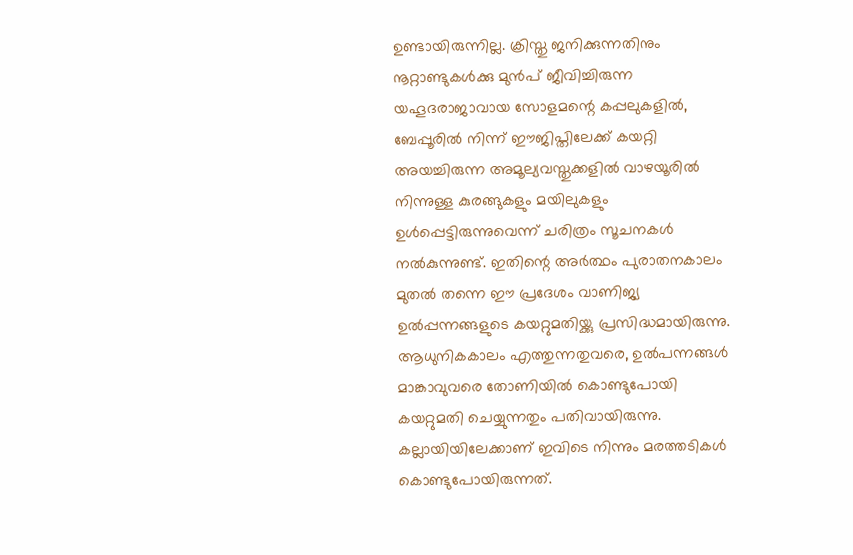ഉണ്ടായിരുന്നില്ല. ക്രിസ്തു ജനിക്കുന്നതിനും നൂറ്റാണ്ടുകള്‍ക്കു മുന്‍പ് ജീവിച്ചിരുന്ന യഹൂദരാജാവായ സോളമന്റെ കപ്പലുകളില്‍, ബേപ്പൂരില്‍ നിന്ന് ഈജിപ്തിലേക്ക് കയറ്റി അയച്ചിരുന്ന അമൂല്യവസ്തുക്കളില്‍ വാഴയൂരില്‍ നിന്നുള്ള കുരങ്ങുകളും മയിലുകളും ഉള്‍പ്പെട്ടിരുന്നുവെന്ന് ചരിത്രം സൂചനകള്‍ നല്‍കുന്നുണ്ട്. ഇതിന്റെ അര്‍ത്ഥം പുരാതനകാലം മുതല്‍ തന്നെ ഈ പ്രദേശം വാണിജ്യ ഉല്‍പ്പന്നങ്ങളുടെ കയറ്റുമതിയ്ക്കു പ്രസിദ്ധമായിരുന്നു. ആധുനികകാലം എത്തുന്നതുവരെ, ഉല്‍പന്നങ്ങള്‍ മാങ്കാവുവരെ തോണിയില്‍ കൊണ്ടുപോയി കയറ്റുമതി ചെയ്യുന്നതും പതിവായിരുന്നു. കല്ലായിയിലേക്കാണ് ഇവിടെ നിന്നും മരത്തടികള്‍ കൊണ്ടുപോയിരുന്നത്.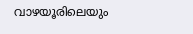വാഴയൂരിലെയും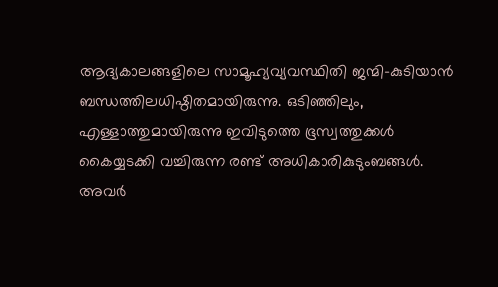ആദ്യകാലങ്ങളിലെ സാമൂഹ്യവ്യവസ്ഥിതി ജന്മി-കുടിയാന്‍ ബന്ധത്തിലധിഷ്ഠിതമായിരുന്നു. ഒടിഞ്ഞിലും, എള്ളാത്തുമായിരുന്നു ഇവിടുത്തെ ഭൂസ്വത്തുക്കള്‍ കൈയ്യടക്കി വച്ചിരുന്ന രണ്ട് അധികാരികുടുംബങ്ങള്‍. അവര്‍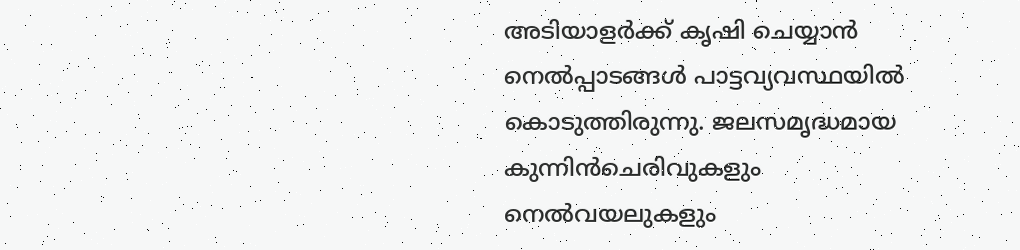അടിയാളര്‍ക്ക് കൃഷി ചെയ്യാന്‍ നെല്‍പ്പാടങ്ങള്‍ പാട്ടവ്യവസ്ഥയില്‍ കൊടുത്തിരുന്നു. ജലസമൃദ്ധമായ കുന്നിന്‍ചെരിവുകളും നെല്‍വയലുകളും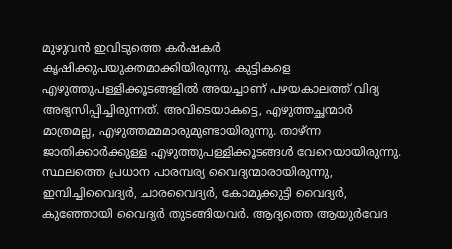മുഴുവന്‍ ഇവിടുത്തെ കര്‍ഷകര്‍ കൃഷിക്കുപയുക്തമാക്കിയിരുന്നു. കുട്ടികളെ എഴുത്തുപള്ളിക്കൂടങ്ങളില്‍ അയച്ചാണ് പഴയകാലത്ത് വിദ്യ അഭ്യസിപ്പിച്ചിരുന്നത്. അവിടെയാകട്ടെ, എഴുത്തച്ഛന്മാര്‍ മാത്രമല്ല, എഴുത്തമ്മമാരുമുണ്ടായിരുന്നു. താഴ്ന്ന ജാതിക്കാര്‍ക്കുള്ള എഴുത്തുപള്ളിക്കൂടങ്ങള്‍ വേറെയായിരുന്നു. സ്ഥലത്തെ പ്രധാന പാരമ്പര്യ വൈദ്യന്മാരായിരുന്നു, ഇമ്പിച്ചിവൈദ്യര്‍, ചാരവൈദ്യര്‍, കോമുക്കുട്ടി വൈദ്യര്‍, കുഞ്ഞോയി വൈദ്യര്‍ തുടങ്ങിയവര്‍. ആദ്യത്തെ ആയുര്‍വേദ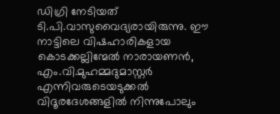ഡിഗ്രി നേടിയത് ടി.പി.വാസുവൈദ്യരായിരുന്നു. ഈ നാട്ടിലെ വിഷഹാരികളായ കൊടക്കല്ലിന്മേല്‍ നാരായണന്‍, എം.വി.മുഹമ്മദുമാസ്റ്റര്‍ എന്നിവരുടെയടുക്കല്‍ വിദൂരദേശങ്ങളില്‍ നിന്നുപോലും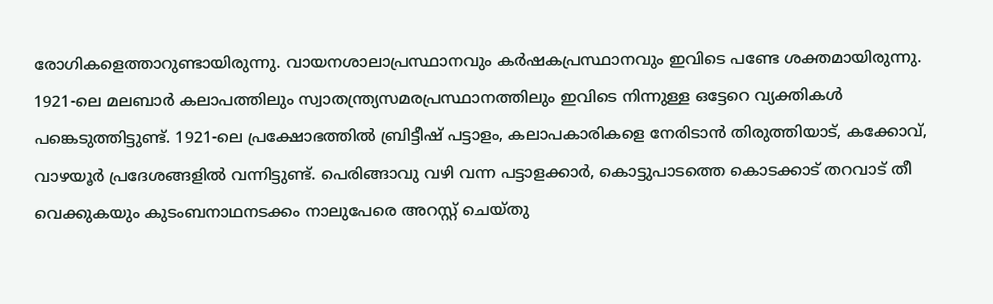രോഗികളെത്താറുണ്ടായിരുന്നു. വായനശാലാപ്രസ്ഥാനവും കര്‍ഷകപ്രസ്ഥാനവും ഇവിടെ പണ്ടേ ശക്തമായിരുന്നു. 1921-ലെ മലബാര്‍ കലാപത്തിലും സ്വാതന്ത്ര്യസമരപ്രസ്ഥാനത്തിലും ഇവിടെ നിന്നുള്ള ഒട്ടേറെ വ്യക്തികള്‍ പങ്കെടുത്തിട്ടുണ്ട്. 1921-ലെ പ്രക്ഷോഭത്തില്‍ ബ്രിട്ടീഷ് പട്ടാളം, കലാപകാരികളെ നേരിടാന്‍ തിരുത്തിയാട്, കക്കോവ്, വാഴയൂര്‍ പ്രദേശങ്ങളില്‍ വന്നിട്ടുണ്ട്. പെരിങ്ങാവു വഴി വന്ന പട്ടാളക്കാര്‍, കൊട്ടുപാടത്തെ കൊടക്കാട് തറവാട് തീ വെക്കുകയും കുടംബനാഥനടക്കം നാലുപേരെ അറസ്റ്റ് ചെയ്തു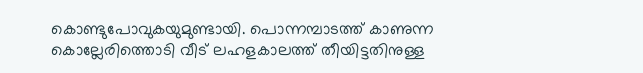കൊണ്ടുപോവുകയുമുണ്ടായി. പൊന്നമ്പാടത്ത് കാണുന്ന കൊല്ലേരിത്തൊടി വീട് ലഹളകാലത്ത് തീയിട്ടതിനുള്ള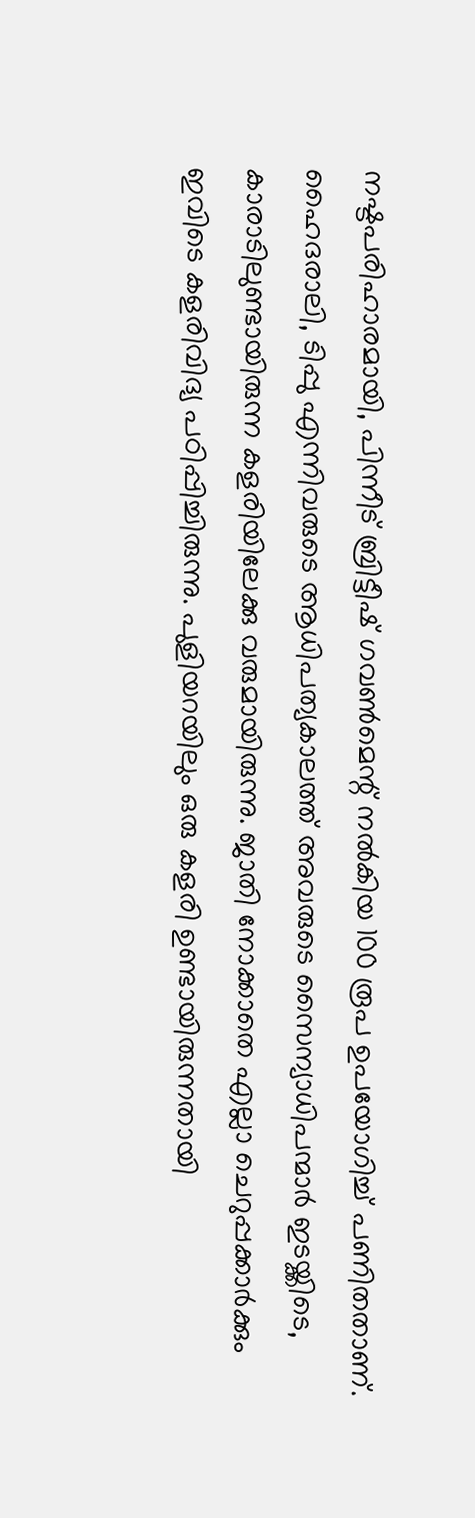നഷ്ടപരിഹാരമായി, പിന്നീട് ബ്രിട്ടീഷ് ഗവണ്‍മെന്റ് നല്‍കിയ 100 രൂപ ഉപയോഗിച്ച് പണിതതാണ്. ഹൈദരാലി, ടിപ്പു എന്നിവരുടെ ആധിപത്യകാലത്ത് അവരുടെ സൈന്യാധിപന്മാര്‍ ഇടയ്ക്കിടെ, കാരാടിലുണ്ടായിരുന്ന കളരിയിലേക്കു വരുമായിരുന്നു. ജാതി നോക്കാതെ എല്ലാ ചെറുപ്പക്കാര്‍ക്കും ഇവിടെ കളരിവിദ്യ പഠിപ്പിച്ചിരുന്നു. പുളിയറയിലും ഒരു കളരി ഉണ്ടായിരുന്നതായി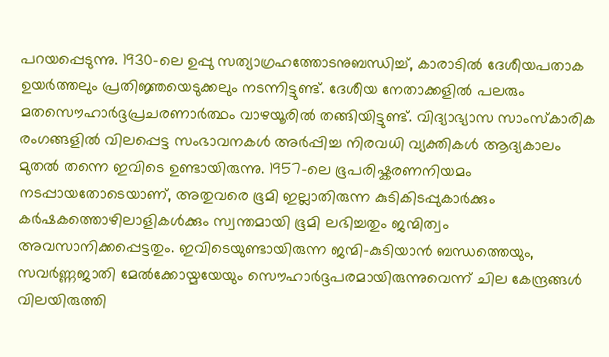പറയപ്പെടുന്നു. 1930-ലെ ഉപ്പു സത്യാഗ്രഹത്തോടനുബന്ധിച്ച്, കാരാടില്‍ ദേശീയപതാക ഉയര്‍ത്തലും പ്രതിജ്ഞയെടുക്കലും നടന്നിട്ടുണ്ട്. ദേശീയ നേതാക്കളില്‍ പലരും മതസൌഹാര്‍ദ്ദപ്രചരണാര്‍ത്ഥം വാഴയൂരില്‍ തങ്ങിയിട്ടുണ്ട്. വിദ്യാഭ്യാസ സാംസ്കാരിക രംഗങ്ങളില്‍ വിലപ്പെട്ട സംഭാവനകള്‍ അര്‍പ്പിച്ച നിരവധി വ്യക്തികള്‍ ആദ്യകാലം മുതല്‍ തന്നെ ഇവിടെ ഉണ്ടായിരുന്നു. 1957-ലെ ഭൂപരിഷ്കരണനിയമം നടപ്പായതോടെയാണ്, അതുവരെ ഭൂമി ഇല്ലാതിരുന്ന കുടികിടപ്പുകാര്‍ക്കും കര്‍ഷകത്തൊഴിലാളികള്‍ക്കും സ്വന്തമായി ഭൂമി ലഭിച്ചതും ജന്മിത്വം അവസാനിക്കപ്പെട്ടതും. ഇവിടെയുണ്ടായിരുന്ന ജന്മി-കുടിയാന്‍ ബന്ധത്തെയും, സവര്‍ണ്ണജാതി മേല്‍ക്കോയ്മയേയും സൌഹാര്‍ദ്ദപരമായിരുന്നുവെന്ന് ചില കേന്ദ്രങ്ങള്‍ വിലയിരുത്തി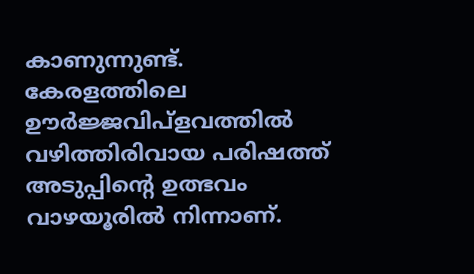കാണുന്നുണ്ട്. കേരളത്തിലെ ഊര്‍ജ്ജവിപ്ളവത്തില്‍ വഴിത്തിരിവായ പരിഷത്ത് അടുപ്പിന്റെ ഉത്ഭവം വാഴയൂരില്‍ നിന്നാണ്.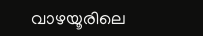വാഴയൂരിലെ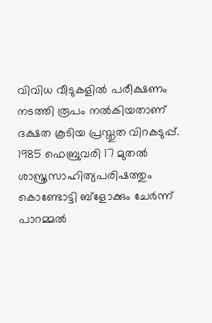വിവിധ വീടുകളില്‍ പരീക്ഷണം നടത്തി രൂപം നല്‍കിയതാണ് ദക്ഷത കൂടിയ പ്രസ്തുത വിറകടുപ്പ്. 1985 ഫെബ്രുവരി 17 മുതല്‍ ശാസ്ത്രസാഹിത്യപരിഷത്തും കൊണ്ടോട്ടി ബ്ളോക്കും ചേര്‍ന്ന് പാറമ്മല്‍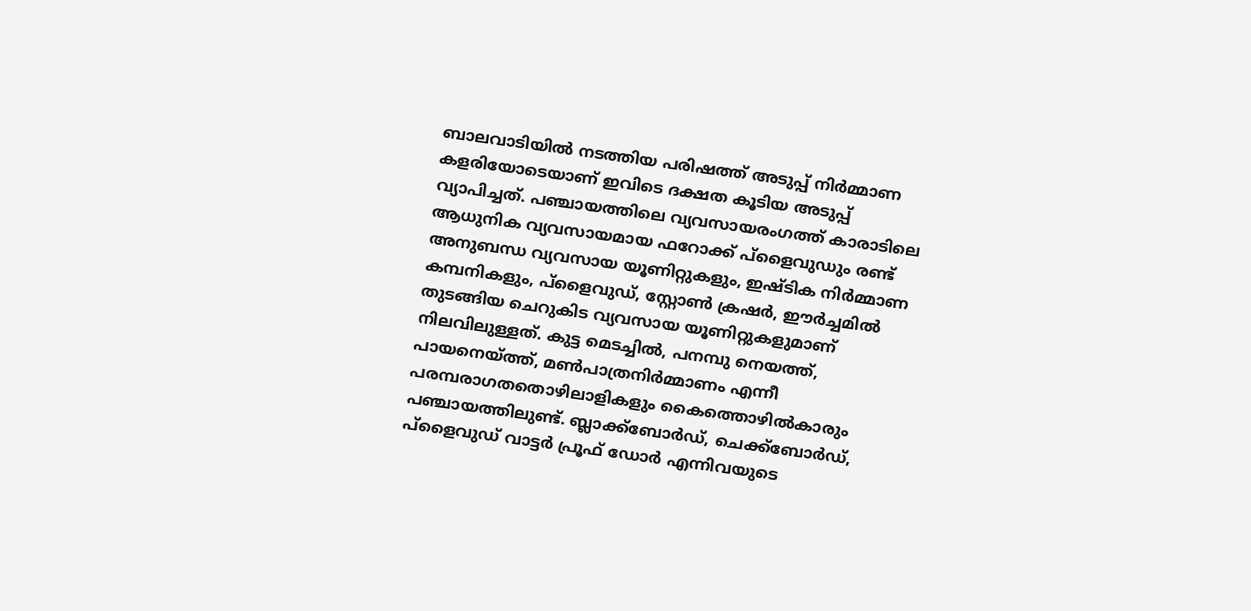ബാലവാടിയില്‍ നടത്തിയ പരിഷത്ത് അടുപ്പ് നിര്‍മ്മാണ കളരിയോടെയാണ് ഇവിടെ ദക്ഷത കൂടിയ അടുപ്പ് വ്യാപിച്ചത്. പഞ്ചായത്തിലെ വ്യവസായരംഗത്ത് കാരാടിലെ ആധുനിക വ്യവസായമായ ഫറോക്ക് പ്ളൈവുഡും രണ്ട് അനുബന്ധ വ്യവസായ യൂണിറ്റുകളും, ഇഷ്ടിക നിര്‍മ്മാണ കമ്പനികളും, പ്ളൈവുഡ്, സ്റ്റോണ്‍ ക്രഷര്‍, ഈര്‍ച്ചമില്‍ തുടങ്ങിയ ചെറുകിട വ്യവസായ യൂണിറ്റുകളുമാണ് നിലവിലുള്ളത്. കുട്ട മെടച്ചില്‍, പനമ്പു നെയത്ത്, പായനെയ്ത്ത്, മണ്‍പാത്രനിര്‍മ്മാണം എന്നീ പരമ്പരാഗതതൊഴിലാളികളും കൈത്തൊഴില്‍കാരും പഞ്ചായത്തിലുണ്ട്. ബ്ലാക്ക്ബോര്‍ഡ്, ചെക്ക്ബോര്‍ഡ്, പ്ളൈവുഡ് വാട്ടര്‍ പ്രൂഫ് ഡോര്‍ എന്നിവയുടെ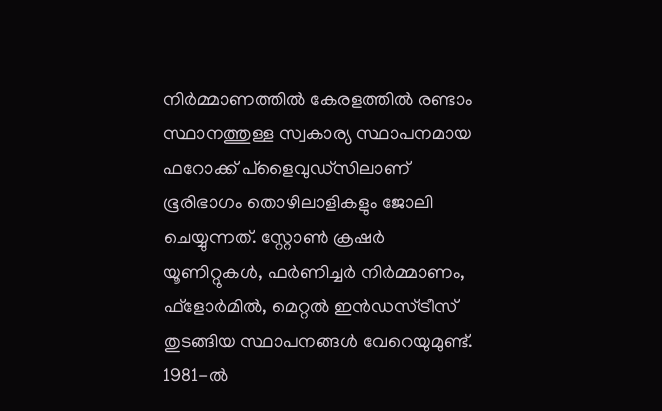നിര്‍മ്മാണത്തില്‍ കേരളത്തില്‍ രണ്ടാം സ്ഥാനത്തുള്ള സ്വകാര്യ സ്ഥാപനമായ ഫറോക്ക് പ്ളൈവുഡ്സിലാണ് ഭൂരിഭാഗം തൊഴിലാളികളും ജോലി ചെയ്യുന്നത്. സ്റ്റോണ്‍ ക്രഷര്‍ യൂണിറ്റുകള്‍, ഫര്‍ണിച്ചര്‍ നിര്‍മ്മാണം, ഫ്ളോര്‍മില്‍, മെറ്റല്‍ ഇന്‍ഡസ്ട്രീസ് തുടങ്ങിയ സ്ഥാപനങ്ങള്‍ വേറെയുമുണ്ട്. 1981-ല്‍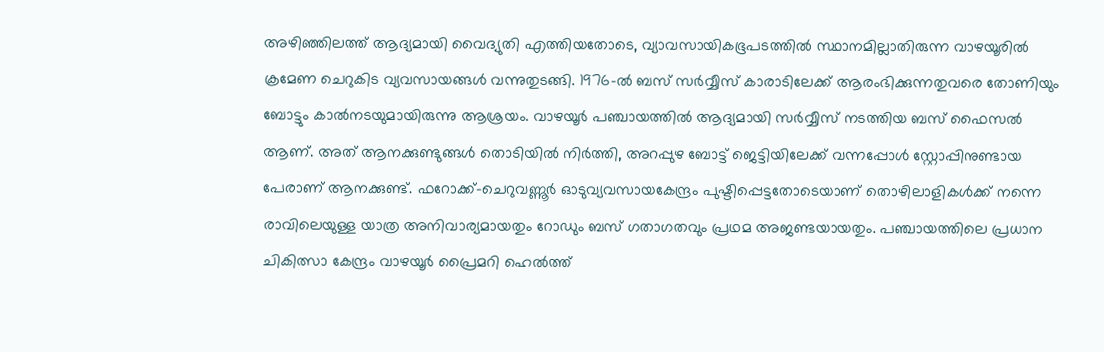അഴിഞ്ഞിലത്ത് ആദ്യമായി വൈദ്യുതി എത്തിയതോടെ, വ്യാവസായികഭൂപടത്തില്‍ സ്ഥാനമില്ലാതിരുന്ന വാഴയൂരില്‍ ക്രമേണ ചെറുകിട വ്യവസായങ്ങള്‍ വന്നുതുടങ്ങി. 1976-ല്‍ ബസ് സര്‍വ്വീസ് കാരാടിലേക്ക് ആരംഭിക്കുന്നതുവരെ തോണിയും ബോട്ടും കാല്‍നടയുമായിരുന്നു ആശ്രയം. വാഴയൂര്‍ പഞ്ചായത്തില്‍ ആദ്യമായി സര്‍വ്വീസ് നടത്തിയ ബസ് ഫൈസല്‍ ആണ്. അത് ആനക്കുണ്ടുങ്ങള്‍ തൊടിയില്‍ നിര്‍ത്തി, അറപ്പുഴ ബോട്ട് ജെട്ടിയിലേക്ക് വന്നപ്പോള്‍ സ്റ്റോപ്പിനുണ്ടായ പേരാണ് ആനക്കുണ്ട്. ഫറോക്ക്-ചെറുവണ്ണൂര്‍ ഓടുവ്യവസായകേന്ദ്രം പുഷ്ടിപ്പെട്ടതോടെയാണ് തൊഴിലാളികള്‍ക്ക് നന്നെ രാവിലെയുള്ള യാത്ര അനിവാര്യമായതും റോഡും ബസ് ഗതാഗതവും പ്രഥമ അജണ്ടയായതും. പഞ്ചായത്തിലെ പ്രധാന ചികിത്സാ കേന്ദ്രം വാഴയൂര്‍ പ്രൈമറി ഹെല്‍ത്ത്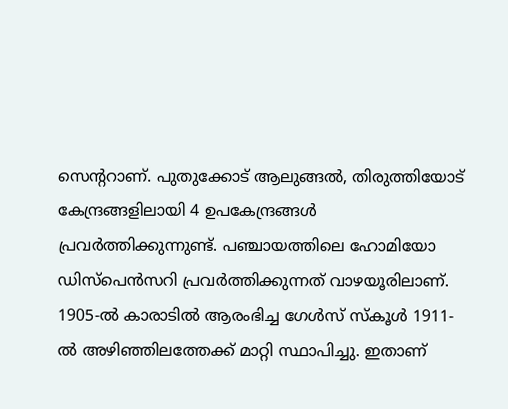സെന്ററാണ്. പുതുക്കോട് ആലുങ്ങല്‍, തിരുത്തിയോട് കേന്ദ്രങ്ങളിലായി 4 ഉപകേന്ദ്രങ്ങള്‍ പ്രവര്‍ത്തിക്കുന്നുണ്ട്. പഞ്ചായത്തിലെ ഹോമിയോ ഡിസ്പെന്‍സറി പ്രവര്‍ത്തിക്കുന്നത് വാഴയൂരിലാണ്. 1905-ല്‍ കാരാടില്‍ ആരംഭിച്ച ഗേള്‍സ് സ്കൂള്‍ 1911-ല്‍ അഴിഞ്ഞിലത്തേക്ക് മാറ്റി സ്ഥാപിച്ചു. ഇതാണ്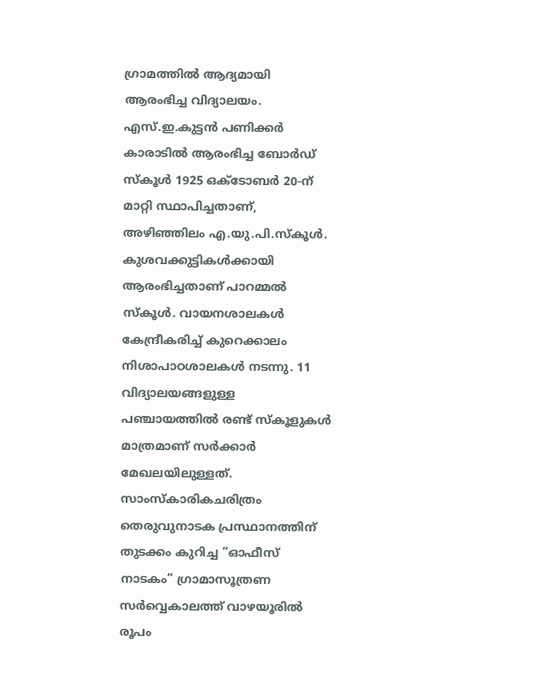ഗ്രാമത്തില്‍ ആദ്യമായി ആരംഭിച്ച വിദ്യാലയം. എസ്.ഇ.കുട്ടന്‍ പണിക്കര്‍ കാരാടില്‍ ആരംഭിച്ച ബോര്‍ഡ് സ്കൂള്‍ 1925 ഒക്ടോബര്‍ 20-ന് മാറ്റി സ്ഥാപിച്ചതാണ്, അഴിഞ്ഞിലം എ.യു.പി.സ്കൂള്‍. കുശവക്കുട്ടികള്‍ക്കായി ആരംഭിച്ചതാണ് പാറമ്മല്‍ സ്കൂള്‍. വായനശാലകള്‍ കേന്ദ്രീകരിച്ച് കുറെക്കാലം നിശാപാഠശാലകള്‍ നടന്നു. 11 വിദ്യാലയങ്ങളുള്ള പഞ്ചായത്തില്‍ രണ്ട് സ്കൂളുകള്‍ മാത്രമാണ് സര്‍ക്കാര്‍ മേഖലയിലുള്ളത്. സാംസ്കാരികചരിത്രം തെരുവുനാടക പ്രസ്ഥാനത്തിന് തുടക്കം കുറിച്ച “ഓഫീസ് നാടകം” ഗ്രാമാസൂത്രണ സര്‍വ്വെകാലത്ത് വാഴയൂരില്‍ രൂപം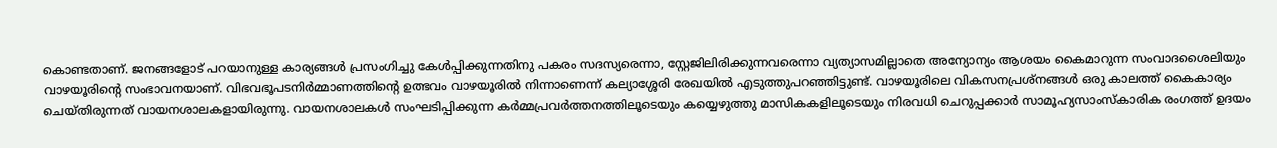കൊണ്ടതാണ്. ജനങ്ങളോട് പറയാനുള്ള കാര്യങ്ങള്‍ പ്രസംഗിച്ചു കേള്‍പ്പിക്കുന്നതിനു പകരം സദസ്യരെന്നാ, സ്റ്റേജിലിരിക്കുന്നവരെന്നാ വ്യത്യാസമില്ലാതെ അന്യോന്യം ആശയം കൈമാറുന്ന സംവാദശൈലിയും വാഴയൂരിന്റെ സംഭാവനയാണ്. വിഭവഭൂപടനിര്‍മ്മാണത്തിന്റെ ഉത്ഭവം വാഴയൂരില്‍ നിന്നാണെന്ന് കല്യാശ്ശേരി രേഖയില്‍ എടുത്തുപറഞ്ഞിട്ടുണ്ട്. വാഴയൂരിലെ വികസനപ്രശ്നങ്ങള്‍ ഒരു കാലത്ത് കൈകാര്യം ചെയ്തിരുന്നത് വായനശാലകളായിരുന്നു. വായനശാലകള്‍ സംഘടിപ്പിക്കുന്ന കര്‍മ്മപ്രവര്‍ത്തനത്തിലൂടെയും കയ്യെഴുത്തു മാസികകളിലൂടെയും നിരവധി ചെറുപ്പക്കാര്‍ സാമൂഹ്യസാംസ്കാരിക രംഗത്ത് ഉദയം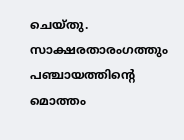ചെയ്തു. സാക്ഷരതാരംഗത്തും പഞ്ചായത്തിന്റെ മൊത്തം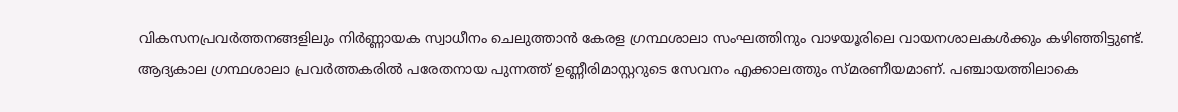വികസനപ്രവര്‍ത്തനങ്ങളിലും നിര്‍ണ്ണായക സ്വാധീനം ചെലുത്താന്‍ കേരള ഗ്രന്ഥശാലാ സംഘത്തിനും വാഴയൂരിലെ വായനശാലകള്‍ക്കും കഴിഞ്ഞിട്ടുണ്ട്. ആദ്യകാല ഗ്രന്ഥശാലാ പ്രവര്‍ത്തകരില്‍ പരേതനായ പുന്നത്ത് ഉണ്ണീരിമാസ്റ്ററുടെ സേവനം എക്കാലത്തും സ്മരണീയമാണ്. പഞ്ചായത്തിലാകെ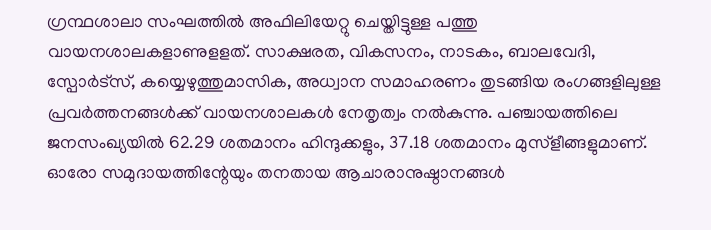ഗ്രന്ഥശാലാ സംഘത്തില്‍ അഫിലിയേറ്റു ചെയ്തിട്ടുള്ള പത്തു വായനശാലകളാണുളളത്. സാക്ഷരത, വികസനം, നാടകം, ബാലവേദി, സ്പോര്‍ട്സ്, കയ്യെഴുത്തുമാസിക, അധ്വാന സമാഹരണം തുടങ്ങിയ രംഗങ്ങളിലുള്ള പ്രവര്‍ത്തനങ്ങള്‍ക്ക് വായനശാലകള്‍ നേതൃത്വം നല്‍കുന്നു. പഞ്ചായത്തിലെ ജനസംഖ്യയില്‍ 62.29 ശതമാനം ഹിന്ദുക്കളും, 37.18 ശതമാനം മുസ്ളീങ്ങളുമാണ്. ഓരോ സമുദായത്തിന്റേയും തനതായ ആചാരാനുഷ്ഠാനങ്ങള്‍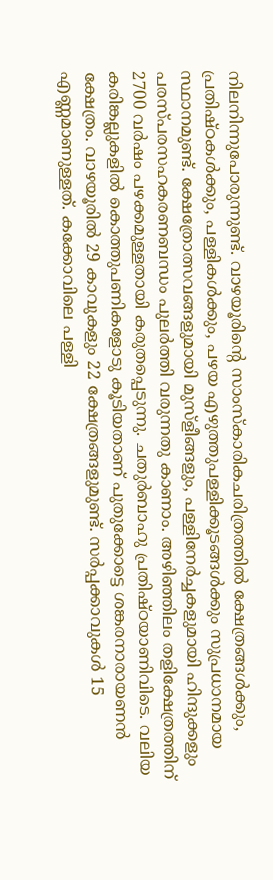നിലനിന്നുപോരുന്നുണ്ട്. വാഴയൂരിന്റെ സാംസ്കാരികചരിത്രത്തില്‍ ക്ഷേത്രങ്ങള്‍ക്കും, പ്രതിഷ്ഠകള്‍ക്കും, പള്ളികള്‍ക്കും, പഴയ എഴുത്തുപള്ളിക്കൂടങ്ങള്‍ക്കും സുപ്രധാനമായ സ്ഥാനമുണ്ട്. ക്ഷേത്രോത്സവങ്ങളുമായി മുസ്ളീങ്ങളും, പള്ളിനേര്‍ച്ചകളുമായി ഹിന്ദുക്കളും പരസ്പരസഹകരണബന്ധം പുലര്‍ത്തി വരുന്നതു കാണാം. അഴിഞ്ഞിലം തളിക്ഷേത്രത്തിന് 2700 വര്‍ഷം പഴക്കമുള്ളതായി കരുതപ്പെടുന്നു. ചതുര്‍ബാഹു പ്രതിഷ്ഠയാണിവിടെ. വലിയ കരിങ്കല്ലുകളില്‍ കൊത്തുപണികളോടു കൂടിയതാണ് പുതുക്കോട്ടെ ശങ്കരനാരായണന്‍ ക്ഷേത്രം. വാഴയൂരില്‍ 29 കാവുകളും 22 ക്ഷേത്രങ്ങളുമുണ്ട്. സര്‍പ്പക്കാവുകള്‍ 15 എണ്ണമാണുള്ളത്. കക്കോവിലെ പള്ളി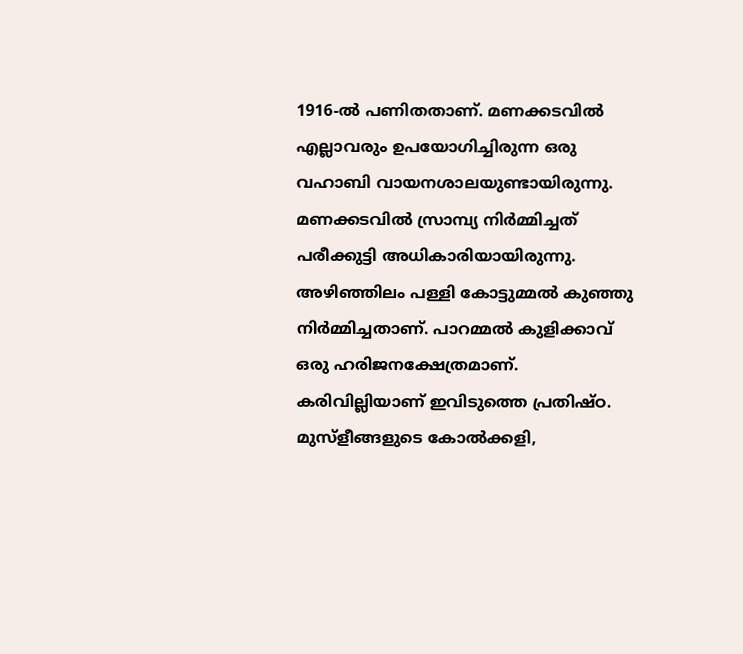1916-ല്‍ പണിതതാണ്. മണക്കടവില്‍ എല്ലാവരും ഉപയോഗിച്ചിരുന്ന ഒരു വഹാബി വായനശാലയുണ്ടായിരുന്നു. മണക്കടവില്‍ സ്രാമ്പ്യ നിര്‍മ്മിച്ചത് പരീക്കുട്ടി അധികാരിയായിരുന്നു. അഴിഞ്ഞിലം പള്ളി കോട്ടുമ്മല്‍ കുഞ്ഞു നിര്‍മ്മിച്ചതാണ്. പാറമ്മല്‍ കുളിക്കാവ് ഒരു ഹരിജനക്ഷേത്രമാണ്. കരിവില്ലിയാണ് ഇവിടുത്തെ പ്രതിഷ്ഠ. മുസ്ളീങ്ങളുടെ കോല്‍ക്കളി,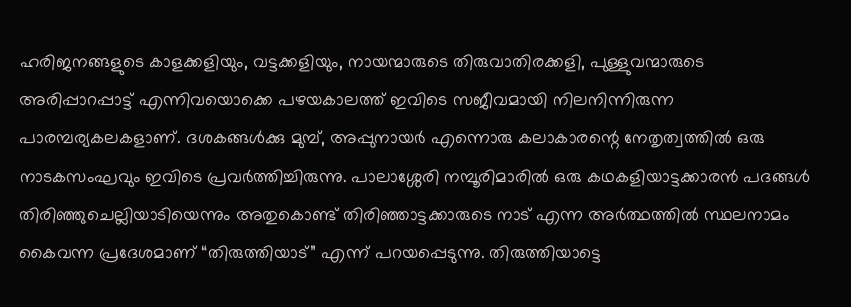ഹരിജനങ്ങളുടെ കാളക്കളിയും, വട്ടക്കളിയും, നായന്മാരുടെ തിരുവാതിരക്കളി, പുള്ളുവന്മാരുടെ അരിപ്പാറപ്പാട്ട് എന്നിവയൊക്കെ പഴയകാലത്ത് ഇവിടെ സജീവമായി നിലനിന്നിരുന്ന പാരമ്പര്യകലകളാണ്. ദശകങ്ങള്‍ക്കു മുമ്പ്, അപ്പുനായര്‍ എന്നൊരു കലാകാരന്റെ നേതൃത്വത്തില്‍ ഒരു നാടകസംഘവും ഇവിടെ പ്രവര്‍ത്തിച്ചിരുന്നു. പാലാശ്ശേരി നമ്പൂരിമാരില്‍ ഒരു കഥകളിയാട്ടക്കാരന്‍ പദങ്ങള്‍ തിരിഞ്ഞുചെല്ലിയാടിയെന്നും അതുകൊണ്ട് തിരിഞ്ഞാട്ടക്കാരുടെ നാട് എന്ന അര്‍ത്ഥത്തില്‍ സ്ഥലനാമം കൈവന്ന പ്രദേശമാണ് “തിരുത്തിയാട്” എന്ന് പറയപ്പെടുന്നു. തിരുത്തിയാട്ടെ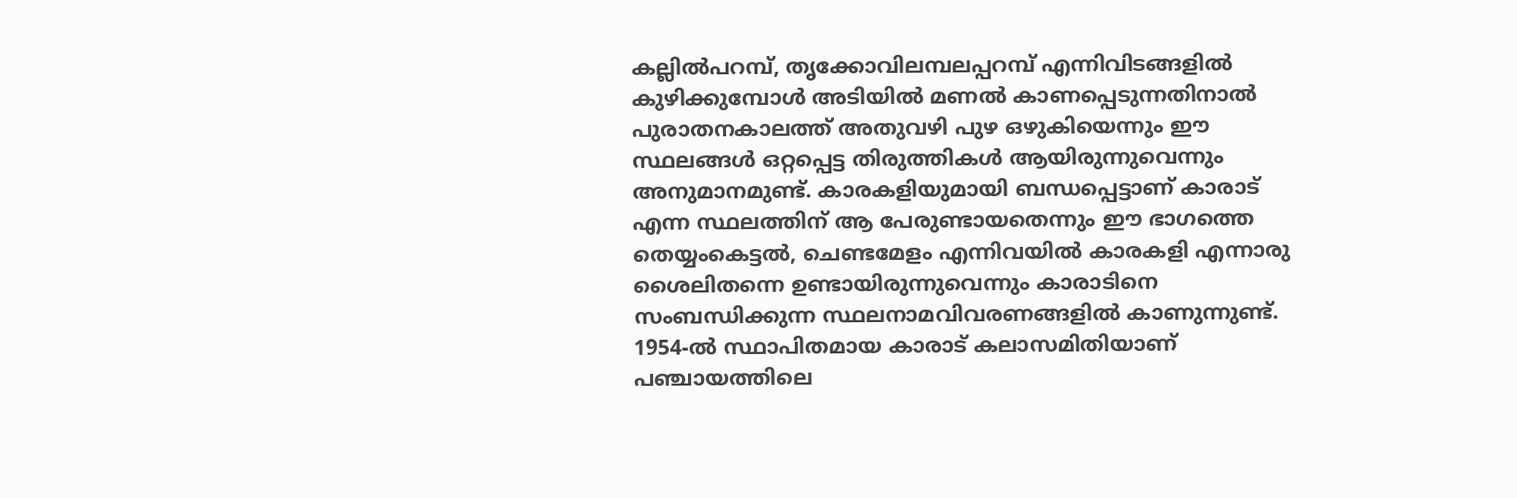കല്ലില്‍പറമ്പ്, തൃക്കോവിലമ്പലപ്പറമ്പ് എന്നിവിടങ്ങളില്‍ കുഴിക്കുമ്പോള്‍ അടിയില്‍ മണല്‍ കാണപ്പെടുന്നതിനാല്‍ പുരാതനകാലത്ത് അതുവഴി പുഴ ഒഴുകിയെന്നും ഈ സ്ഥലങ്ങള്‍ ഒറ്റപ്പെട്ട തിരുത്തികള്‍ ആയിരുന്നുവെന്നും അനുമാനമുണ്ട്. കാരകളിയുമായി ബന്ധപ്പെട്ടാണ് കാരാട് എന്ന സ്ഥലത്തിന് ആ പേരുണ്ടായതെന്നും ഈ ഭാഗത്തെ തെയ്യംകെട്ടല്‍, ചെണ്ടമേളം എന്നിവയില്‍ കാരകളി എന്നാരു ശൈലിതന്നെ ഉണ്ടായിരുന്നുവെന്നും കാരാടിനെ സംബന്ധിക്കുന്ന സ്ഥലനാമവിവരണങ്ങളില്‍ കാണുന്നുണ്ട്. 1954-ല്‍ സ്ഥാപിതമായ കാരാട് കലാസമിതിയാണ് പഞ്ചായത്തിലെ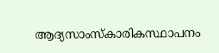ആദ്യസാംസ്കാരികസ്ഥാപനം